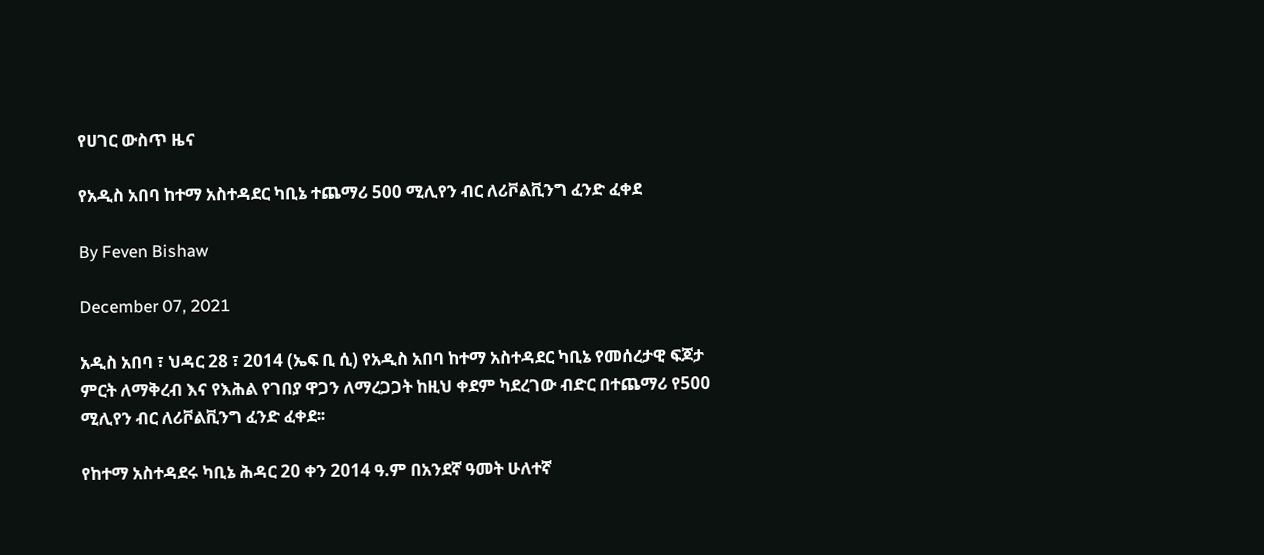የሀገር ውስጥ ዜና

የአዲስ አበባ ከተማ አስተዳደር ካቢኔ ተጨማሪ 500 ሚሊየን ብር ለሪቮልቪንግ ፈንድ ፈቀደ

By Feven Bishaw

December 07, 2021

አዲስ አበባ ፣ ህዳር 28 ፣ 2014 (ኤፍ ቢ ሲ) የአዲስ አበባ ከተማ አስተዳደር ካቢኔ የመሰረታዊ ፍጆታ ምርት ለማቅረብ እና የእሕል የገበያ ዋጋን ለማረጋጋት ከዚህ ቀደም ካደረገው ብድር በተጨማሪ የ500 ሚሊየን ብር ለሪቮልቪንግ ፈንድ ፈቀደ፡፡

የከተማ አስተዳደሩ ካቢኔ ሕዳር 20 ቀን 2014 ዓ.ም በአንደኛ ዓመት ሁለተኛ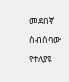መደበኛ ስብሰባው የተለያዩ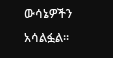ውሳኔዎችን አሳልፏል፡፡